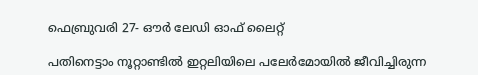ഫെബ്രുവരി 27- ഔര്‍ ലേഡി ഓഫ് ലൈറ്റ്

പതിനെട്ടാം നൂറ്റാണ്ടില്‍ ഇറ്റലിയിലെ പലേര്‍മോയില്‍ ജീവിച്ചിരുന്ന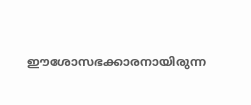ഈശോസഭക്കാരനായിരുന്ന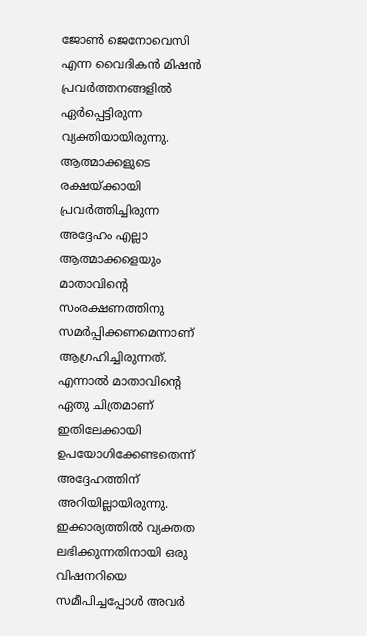ജോണ്‍ ജെനോവെസി എന്ന വൈദികന്‍ മിഷന്‍ പ്രവര്‍ത്തനങ്ങളില്‍ ഏര്‍പ്പെട്ടിരുന്ന വ്യക്തിയായിരുന്നു. ആത്മാക്കളുടെ രക്ഷയ്ക്കായി പ്രവര്‍ത്തിച്ചിരുന്ന അദ്ദേഹം എല്ലാ ആത്മാക്കളെയും മാതാവിന്റെ സംരക്ഷണത്തിനു സമര്‍പ്പിക്കണമെന്നാണ് ആഗ്രഹിച്ചിരുന്നത്. എന്നാല്‍ മാതാവിന്റെ ഏതു ചിത്രമാണ് ഇതിലേക്കായി ഉപയോഗിക്കേണ്ടതെന്ന് അദ്ദേഹത്തിന് അറിയില്ലായിരുന്നു. ഇക്കാര്യത്തില്‍ വ്യക്തത ലഭിക്കുന്നതിനായി ഒരു വിഷനറിയെ സമീപിച്ചപ്പോള്‍ അവര്‍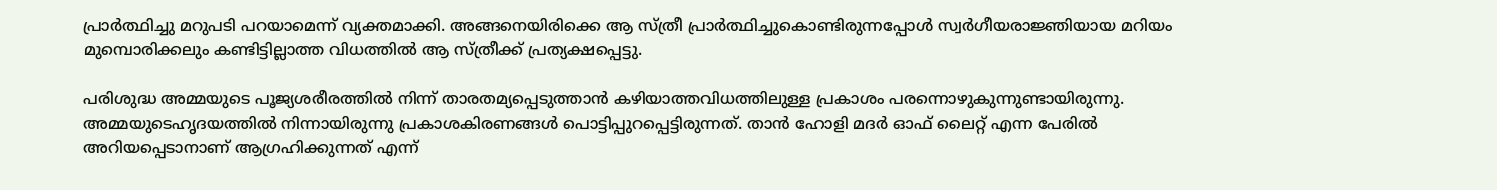പ്രാര്‍ത്ഥിച്ചു മറുപടി പറയാമെന്ന് വ്യക്തമാക്കി. അങ്ങനെയിരിക്കെ ആ സ്ത്രീ പ്രാര്‍ത്ഥിച്ചുകൊണ്ടിരുന്നപ്പോള്‍ സ്വര്‍ഗീയരാജ്ഞിയായ മറിയം മുമ്പൊരിക്കലും കണ്ടിട്ടില്ലാത്ത വിധത്തില്‍ ആ സ്ത്രീക്ക് പ്രത്യക്ഷപ്പെട്ടു.

പരിശുദ്ധ അമ്മയുടെ പൂജ്യശരീരത്തില്‍ നിന്ന് താരതമ്യപ്പെടുത്താന്‍ കഴിയാത്തവിധത്തിലുള്ള പ്രകാശം പരന്നൊഴുകുന്നുണ്ടായിരുന്നു. അമ്മയുടെഹൃദയത്തില്‍ നിന്നായിരുന്നു പ്രകാശകിരണങ്ങള്‍ പൊട്ടിപ്പുറപ്പെട്ടിരുന്നത്. താന്‍ ഹോളി മദര്‍ ഓഫ് ലൈറ്റ് എന്ന പേരില്‍ അറിയപ്പെടാനാണ് ആഗ്രഹിക്കുന്നത് എന്ന്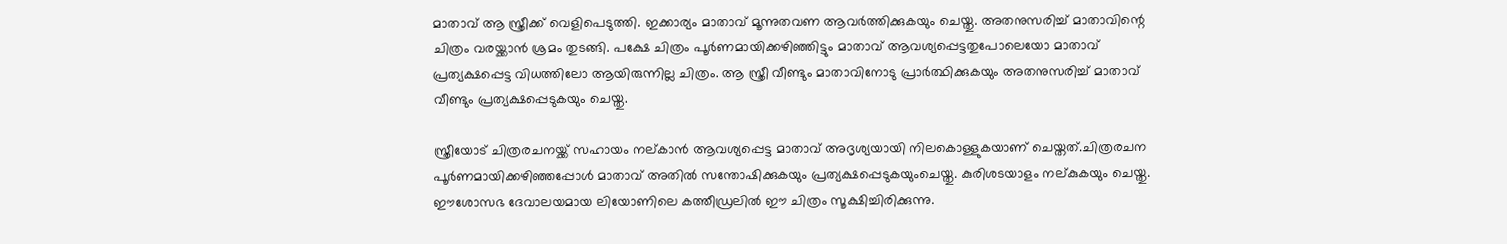മാതാവ് ആ സ്ത്രീക്ക് വെളിപെടുത്തി. ഇക്കാര്യം മാതാവ് മൂന്നുതവണ ആവര്‍ത്തിക്കുകയും ചെയ്തു. അതനുസരിച്ച് മാതാവിന്റെ ചിത്രം വരയ്ക്കാന്‍ ശ്രമം തുടങ്ങി. പക്ഷേ ചിത്രം പൂര്‍ണമായിക്കഴിഞ്ഞിട്ടും മാതാവ് ആവശ്യപ്പെട്ടതുപോലെയോ മാതാവ് പ്രത്യക്ഷപ്പെട്ട വിധത്തിലോ ആയിരുന്നില്ല ചിത്രം. ആ സ്ത്രീ വീണ്ടും മാതാവിനോടു പ്രാര്‍ത്ഥിക്കുകയും അതനുസരിച്ച് മാതാവ് വീണ്ടും പ്രത്യക്ഷപ്പെടുകയും ചെയ്തു.

സ്ത്രീയോട് ചിത്രരചനയ്ക്ക് സഹായം നല്കാന്‍ ആവശ്യപ്പെട്ട മാതാവ് അദൃശ്യയായി നിലകൊള്ളുകയാണ് ചെയ്തത്.ചിത്രരചന പൂര്‍ണമായിക്കഴിഞ്ഞപ്പോള്‍ മാതാവ് അതില്‍ സന്തോഷിക്കുകയും പ്രത്യക്ഷപ്പെടുകയുംചെയ്തു. കുരിശടയാളം നല്കുകയും ചെയ്തു. ഈശോസഭ ദേവാലയമായ ലിയോണിലെ കത്തീഡ്രലില്‍ ഈ ചിത്രം സൂക്ഷിച്ചിരിക്കുന്നു.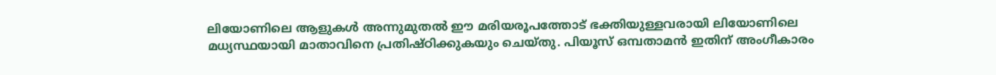ലിയോണിലെ ആളുകള്‍ അന്നുമുതല്‍ ഈ മരിയരൂപത്തോട് ഭക്തിയുള്ളവരായി ലിയോണിലെ മധ്യസ്ഥയായി മാതാവിനെ പ്രതിഷ്ഠിക്കുകയും ചെയ്തു. പിയൂസ് ഒമ്പതാമന്‍ ഇതിന് അംഗീകാരം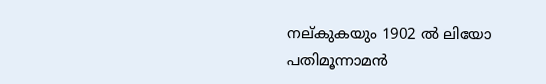നല്കുകയും 1902 ല്‍ ലിയോ പതിമൂന്നാമന്‍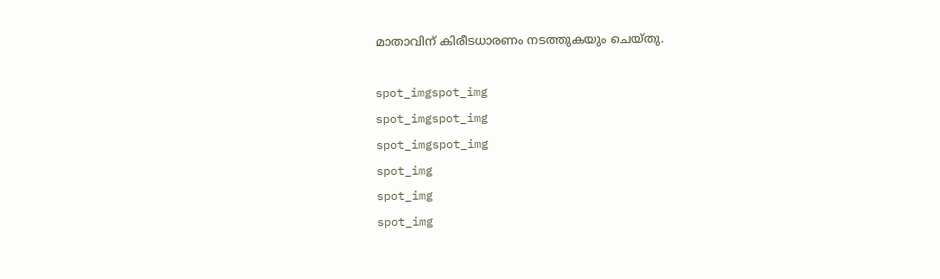മാതാവിന് കിരീടധാരണം നടത്തുകയും ചെയ്തു.

spot_imgspot_img
spot_imgspot_img
spot_imgspot_img
spot_img
spot_img
spot_img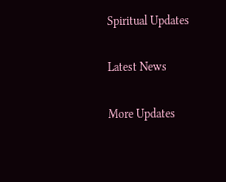Spiritual Updates

Latest News

More Updates